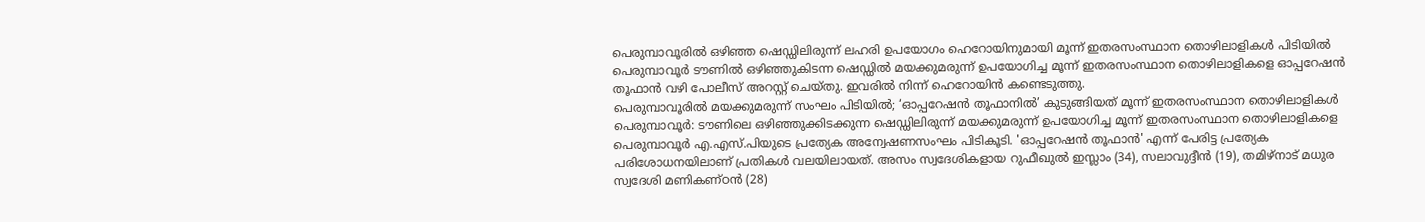പെരുമ്പാവൂരിൽ ഒഴിഞ്ഞ ഷെഡ്ഡിലിരുന്ന് ലഹരി ഉപയോഗം ഹെറോയിനുമായി മൂന്ന് ഇതരസംസ്ഥാന തൊഴിലാളികൾ പിടിയിൽ
പെരുമ്പാവൂർ ടൗണിൽ ഒഴിഞ്ഞുകിടന്ന ഷെഡ്ഡിൽ മയക്കുമരുന്ന് ഉപയോഗിച്ച മൂന്ന് ഇതരസംസ്ഥാന തൊഴിലാളികളെ ഓപ്പറേഷൻ തൂഫാൻ വഴി പോലീസ് അറസ്റ്റ് ചെയ്തു. ഇവരിൽ നിന്ന് ഹെറോയിൻ കണ്ടെടുത്തു.
പെരുമ്പാവൂരിൽ മയക്കുമരുന്ന് സംഘം പിടിയിൽ; ‘ഓപ്പറേഷൻ തൂഫാനിൽ’ കുടുങ്ങിയത് മൂന്ന് ഇതരസംസ്ഥാന തൊഴിലാളികൾ
പെരുമ്പാവൂർ: ടൗണിലെ ഒഴിഞ്ഞുക്കിടക്കുന്ന ഷെഡ്ഡിലിരുന്ന് മയക്കുമരുന്ന് ഉപയോഗിച്ച മൂന്ന് ഇതരസംസ്ഥാന തൊഴിലാളികളെ പെരുമ്പാവൂർ എ.എസ്.പിയുടെ പ്രത്യേക അന്വേഷണസംഘം പിടികൂടി. 'ഓപ്പറേഷൻ തൂഫാൻ' എന്ന് പേരിട്ട പ്രത്യേക പരിശോധനയിലാണ് പ്രതികൾ വലയിലായത്. അസം സ്വദേശികളായ റുഫീഖുൽ ഇസ്ലാം (34), സലാവുദ്ദീൻ (19), തമിഴ്നാട് മധുര സ്വദേശി മണികണ്ഠൻ (28)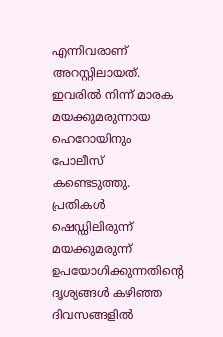എന്നിവരാണ് അറസ്റ്റിലായത്. ഇവരിൽ നിന്ന് മാരക മയക്കുമരുന്നായ ഹെറോയിനും പോലീസ് കണ്ടെടുത്തു.
പ്രതികൾ ഷെഡ്ഡിലിരുന്ന് മയക്കുമരുന്ന് ഉപയോഗിക്കുന്നതിന്റെ ദൃശ്യങ്ങൾ കഴിഞ്ഞ ദിവസങ്ങളിൽ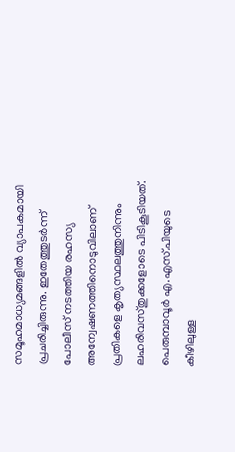സമൂഹമാധ്യമങ്ങളിൽ വ്യാപകമായി പ്രചരിച്ചിരുന്നു. ഇതേത്തുടർന്ന് പോലീസ് നടത്തിയ രഹസ്യ അന്വേഷണത്തിനൊടുവിലാണ് പ്രതികളെ കൃത്യസ്ഥലത്തുനിന്നും ലഹരിവസ്തുക്കളോടെ പിടികൂടിയത്.
പെരുമ്പാവൂർ എ.എസ്.പിയുടെ കീഴിലുള്ള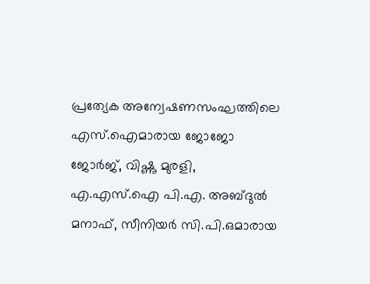പ്രത്യേക അന്വേഷണസംഘത്തിലെ എസ്.ഐമാരായ ജോജോ ജോർജ്, വിഷ്ണു മുരളി, എ.എസ്.ഐ പി.എ. അബ്ദുൽ മനാഫ്, സീനിയർ സി.പി.ഒമാരായ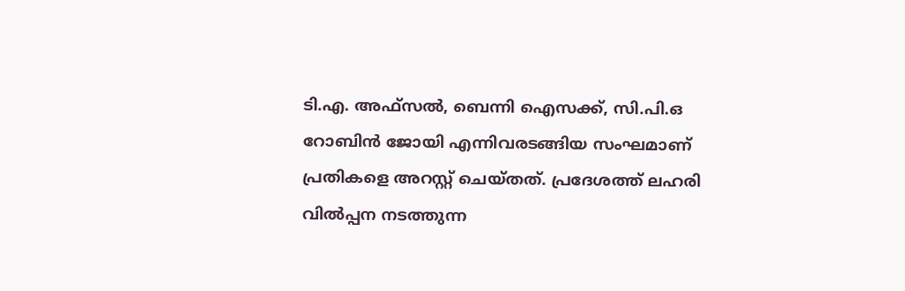ടി.എ. അഫ്സൽ, ബെന്നി ഐസക്ക്, സി.പി.ഒ റോബിൻ ജോയി എന്നിവരടങ്ങിയ സംഘമാണ് പ്രതികളെ അറസ്റ്റ് ചെയ്തത്. പ്രദേശത്ത് ലഹരി വിൽപ്പന നടത്തുന്ന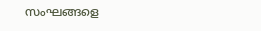സംഘങ്ങളെ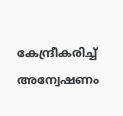കേന്ദ്രീകരിച്ച് അന്വേഷണം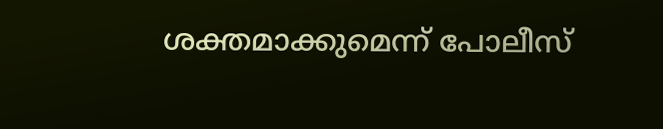ശക്തമാക്കുമെന്ന് പോലീസ്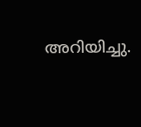അറിയിച്ചു.